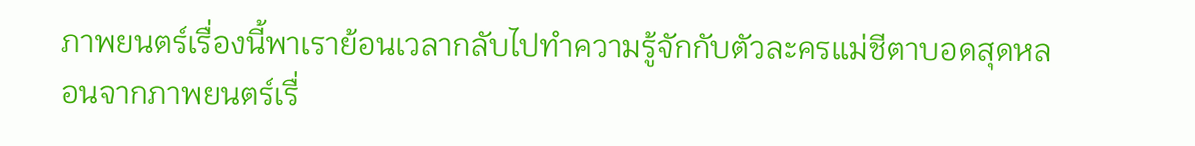ภาพยนตร์เรื่องนี้พาเราย้อนเวลากลับไปทำความรู้จักกับตัวละครแม่ชีตาบอดสุดหลอนจากภาพยนตร์เรื่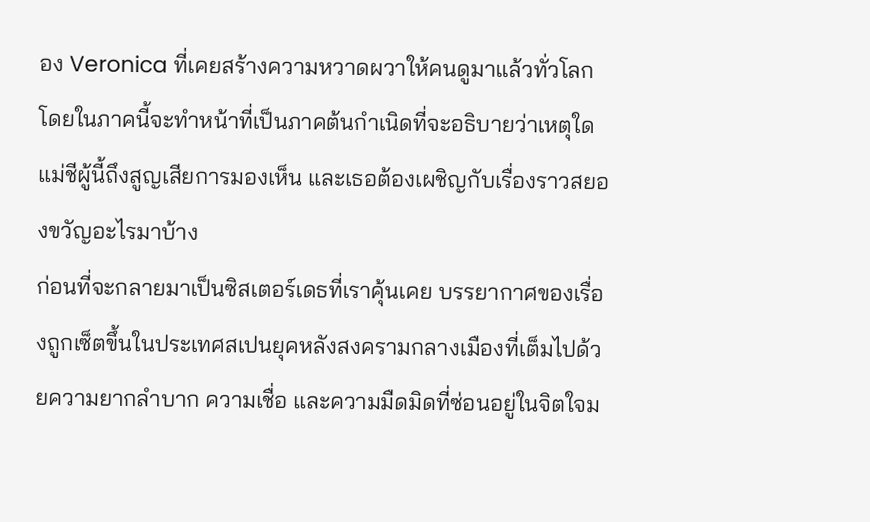อง Veronica ที่เคยสร้างความหวาดผวาให้คนดูมาแล้วทั่วโลก โดยในภาคนี้จะทำหน้าที่เป็นภาคต้นกำเนิดที่จะอธิบายว่าเหตุใดแม่ชีผู้นี้ถึงสูญเสียการมองเห็น และเธอต้องเผชิญกับเรื่องราวสยองขวัญอะไรมาบ้าง
ก่อนที่จะกลายมาเป็นซิสเตอร์เดธที่เราคุ้นเคย บรรยากาศของเรื่องถูกเซ็ตขึ้นในประเทศสเปนยุคหลังสงครามกลางเมืองที่เต็มไปด้วยความยากลำบาก ความเชื่อ และความมืดมิดที่ซ่อนอยู่ในจิตใจม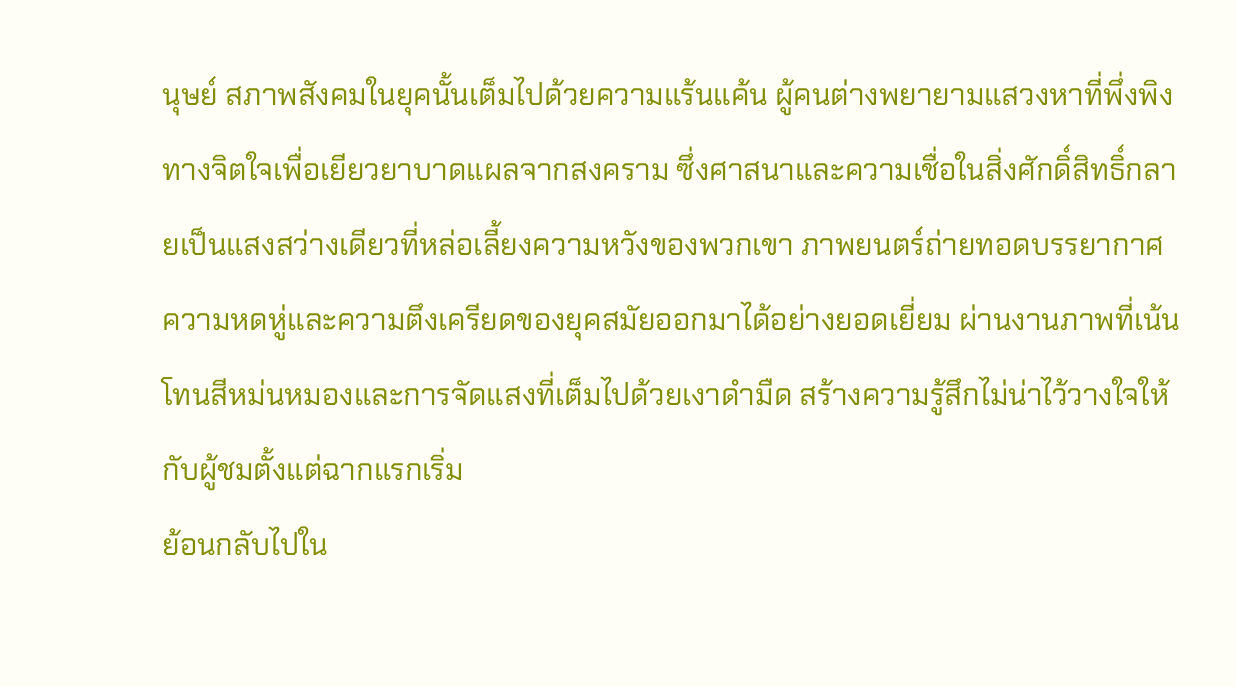นุษย์ สภาพสังคมในยุคนั้นเต็มไปด้วยความแร้นแค้น ผู้คนต่างพยายามแสวงหาที่พึ่งพิงทางจิตใจเพื่อเยียวยาบาดแผลจากสงคราม ซึ่งศาสนาและความเชื่อในสิ่งศักดิ์สิทธิ์กลายเป็นแสงสว่างเดียวที่หล่อเลี้ยงความหวังของพวกเขา ภาพยนตร์ถ่ายทอดบรรยากาศความหดหู่และความตึงเครียดของยุคสมัยออกมาได้อย่างยอดเยี่ยม ผ่านงานภาพที่เน้นโทนสีหม่นหมองและการจัดแสงที่เต็มไปด้วยเงาดำมืด สร้างความรู้สึกไม่น่าไว้วางใจให้กับผู้ชมตั้งแต่ฉากแรกเริ่ม
ย้อนกลับไปใน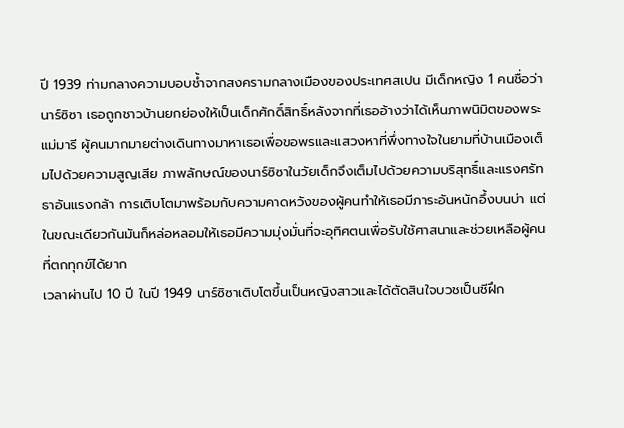ปี 1939 ท่ามกลางความบอบช้ำจากสงครามกลางเมืองของประเทศสเปน มีเด็กหญิง 1 คนชื่อว่า นาร์ซิซา เธอถูกชาวบ้านยกย่องให้เป็นเด็กศักดิ์สิทธิ์หลังจากที่เธออ้างว่าได้เห็นภาพนิมิตของพระแม่มารี ผู้คนมากมายต่างเดินทางมาหาเธอเพื่อขอพรและแสวงหาที่พึ่งทางใจในยามที่บ้านเมืองเต็มไปด้วยความสูญเสีย ภาพลักษณ์ของนาร์ซิซาในวัยเด็กจึงเต็มไปด้วยความบริสุทธิ์และแรงศรัทธาอันแรงกล้า การเติบโตมาพร้อมกับความคาดหวังของผู้คนทำให้เธอมีภาระอันหนักอึ้งบนบ่า แต่ในขณะเดียวกันมันก็หล่อหลอมให้เธอมีความมุ่งมั่นที่จะอุทิศตนเพื่อรับใช้ศาสนาและช่วยเหลือผู้คนที่ตกทุกข์ได้ยาก
เวลาผ่านไป 10 ปี ในปี 1949 นาร์ซิซาเติบโตขึ้นเป็นหญิงสาวและได้ตัดสินใจบวชเป็นชีฝึก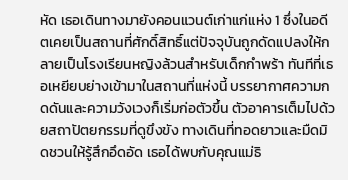หัด เธอเดินทางมายังคอนแวนต์เก่าแก่แห่ง 1 ซึ่งในอดีตเคยเป็นสถานที่ศักดิ์สิทธิ์แต่ปัจจุบันถูกดัดแปลงให้กลายเป็นโรงเรียนหญิงล้วนสำหรับเด็กกำพร้า ทันทีที่เธอเหยียบย่างเข้ามาในสถานที่แห่งนี้ บรรยากาศความกดดันและความวังเวงก็เริ่มก่อตัวขึ้น ตัวอาคารเต็มไปด้วยสถาปัตยกรรมที่ดูขึงขัง ทางเดินที่ทอดยาวและมืดมิดชวนให้รู้สึกอึดอัด เธอได้พบกับคุณแม่ธิ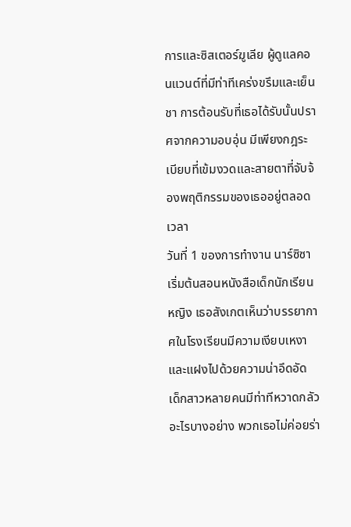การและซิสเตอร์ฆูเลีย ผู้ดูแลคอนแวนต์ที่มีท่าทีเคร่งขรึมและเย็นชา การต้อนรับที่เธอได้รับนั้นปราศจากความอบอุ่น มีเพียงกฎระเบียบที่เข้มงวดและสายตาที่จับจ้องพฤติกรรมของเธออยู่ตลอดเวลา
วันที่ 1 ของการทำงาน นาร์ซิซาเริ่มต้นสอนหนังสือเด็กนักเรียนหญิง เธอสังเกตเห็นว่าบรรยากาศในโรงเรียนมีความเงียบเหงาและแฝงไปด้วยความน่าอึดอัด เด็กสาวหลายคนมีท่าทีหวาดกลัวอะไรบางอย่าง พวกเธอไม่ค่อยร่า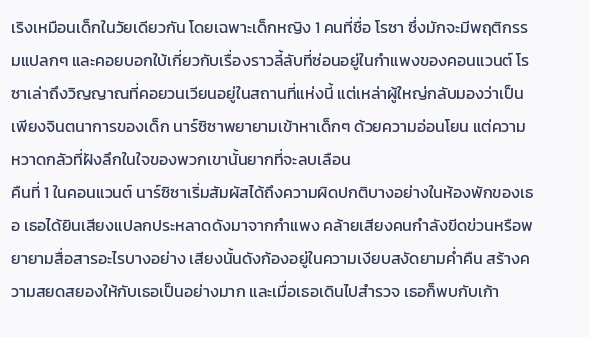เริงเหมือนเด็กในวัยเดียวกัน โดยเฉพาะเด็กหญิง 1 คนที่ชื่อ โรซา ซึ่งมักจะมีพฤติกรรมแปลกๆ และคอยบอกใบ้เกี่ยวกับเรื่องราวลี้ลับที่ซ่อนอยู่ในกำแพงของคอนแวนต์ โรซาเล่าถึงวิญญาณที่คอยวนเวียนอยู่ในสถานที่แห่งนี้ แต่เหล่าผู้ใหญ่กลับมองว่าเป็นเพียงจินตนาการของเด็ก นาร์ซิซาพยายามเข้าหาเด็กๆ ด้วยความอ่อนโยน แต่ความหวาดกลัวที่ฝังลึกในใจของพวกเขานั้นยากที่จะลบเลือน
คืนที่ 1 ในคอนแวนต์ นาร์ซิซาเริ่มสัมผัสได้ถึงความผิดปกติบางอย่างในห้องพักของเธอ เธอได้ยินเสียงแปลกประหลาดดังมาจากกำแพง คล้ายเสียงคนกำลังขีดข่วนหรือพยายามสื่อสารอะไรบางอย่าง เสียงนั้นดังก้องอยู่ในความเงียบสงัดยามค่ำคืน สร้างความสยดสยองให้กับเธอเป็นอย่างมาก และเมื่อเธอเดินไปสำรวจ เธอก็พบกับเก้า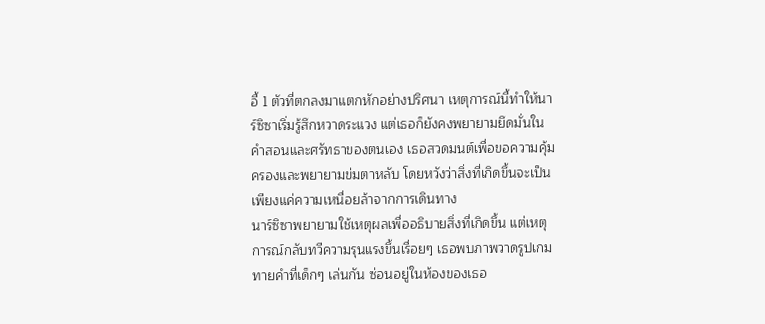อี้ 1 ตัวที่ตกลงมาแตกหักอย่างปริศนา เหตุการณ์นี้ทำให้นาร์ซิซาเริ่มรู้สึกหวาดระแวง แต่เธอก็ยังคงพยายามยึดมั่นในคำสอนและศรัทธาของตนเอง เธอสวดมนต์เพื่อขอความคุ้มครองและพยายามข่มตาหลับ โดยหวังว่าสิ่งที่เกิดขึ้นจะเป็นเพียงแค่ความเหนื่อยล้าจากการเดินทาง
นาร์ซิซาพยายามใช้เหตุผลเพื่ออธิบายสิ่งที่เกิดขึ้น แต่เหตุการณ์กลับทวีความรุนแรงขึ้นเรื่อยๆ เธอพบภาพวาดรูปเกมทายคำที่เด็กๆ เล่นกัน ซ่อนอยู่ในห้องของเธอ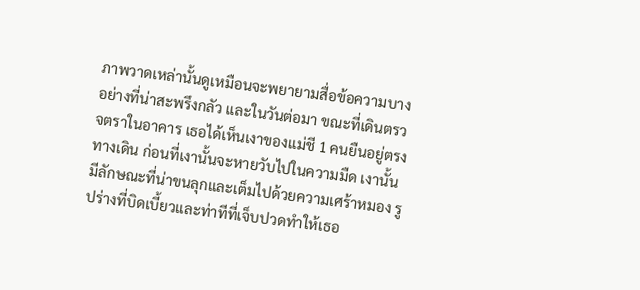ภาพวาดเหล่านั้นดูเหมือนจะพยายามสื่อข้อความบางอย่างที่น่าสะพรึงกลัว และในวันต่อมา ขณะที่เดินตรวจตราในอาคาร เธอได้เห็นเงาของแม่ชี 1 คนยืนอยู่ตรงทางเดิน ก่อนที่เงานั้นจะหายวับไปในความมืด เงานั้นมีลักษณะที่น่าขนลุกและเต็มไปด้วยความเศร้าหมอง รูปร่างที่บิดเบี้ยวและท่าทีที่เจ็บปวดทำให้เธอ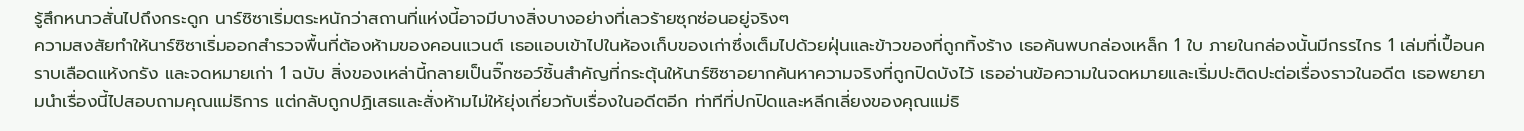รู้สึกหนาวสั่นไปถึงกระดูก นาร์ซิซาเริ่มตระหนักว่าสถานที่แห่งนี้อาจมีบางสิ่งบางอย่างที่เลวร้ายซุกซ่อนอยู่จริงๆ
ความสงสัยทำให้นาร์ซิซาเริ่มออกสำรวจพื้นที่ต้องห้ามของคอนแวนต์ เธอแอบเข้าไปในห้องเก็บของเก่าซึ่งเต็มไปด้วยฝุ่นและข้าวของที่ถูกทิ้งร้าง เธอค้นพบกล่องเหล็ก 1 ใบ ภายในกล่องนั้นมีกรรไกร 1 เล่มที่เปื้อนคราบเลือดแห้งกรัง และจดหมายเก่า 1 ฉบับ สิ่งของเหล่านี้กลายเป็นจิ๊กซอว์ชิ้นสำคัญที่กระตุ้นให้นาร์ซิซาอยากค้นหาความจริงที่ถูกปิดบังไว้ เธออ่านข้อความในจดหมายและเริ่มปะติดปะต่อเรื่องราวในอดีต เธอพยายามนำเรื่องนี้ไปสอบถามคุณแม่ธิการ แต่กลับถูกปฏิเสธและสั่งห้ามไม่ให้ยุ่งเกี่ยวกับเรื่องในอดีตอีก ท่าทีที่ปกปิดและหลีกเลี่ยงของคุณแม่ธิ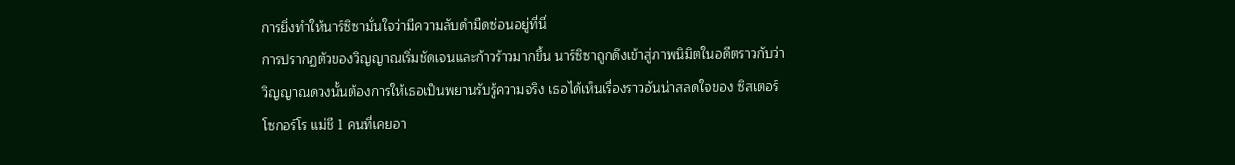การยิ่งทำให้นาร์ซิซามั่นใจว่ามีความลับดำมืดซ่อนอยู่ที่นี่
การปรากฏตัวของวิญญาณเริ่มชัดเจนและก้าวร้าวมากขึ้น นาร์ซิซาถูกดึงเข้าสู่ภาพนิมิตในอดีตราวกับว่าวิญญาณดวงนั้นต้องการให้เธอเป็นพยานรับรู้ความจริง เธอได้เห็นเรื่องราวอันน่าสลดใจของ ซิสเตอร์โซกอร์โร แม่ชี 1 คนที่เคยอา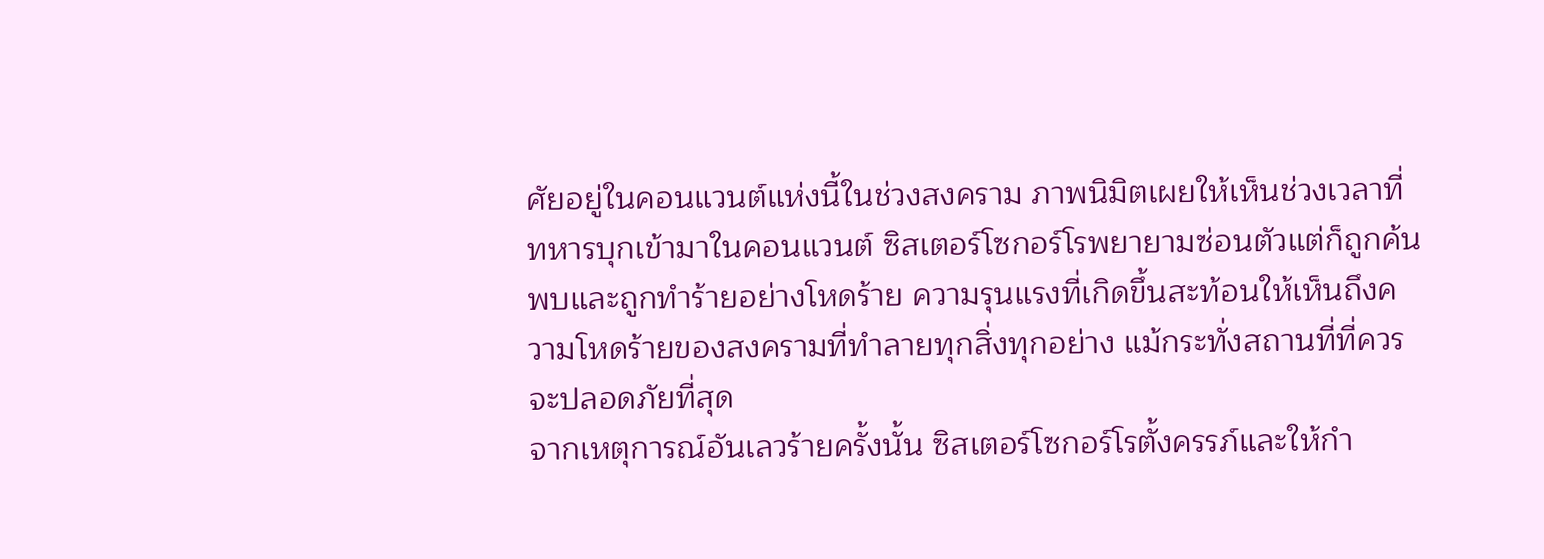ศัยอยู่ในคอนแวนต์แห่งนี้ในช่วงสงคราม ภาพนิมิตเผยให้เห็นช่วงเวลาที่ทหารบุกเข้ามาในคอนแวนต์ ซิสเตอร์โซกอร์โรพยายามซ่อนตัวแต่ก็ถูกค้นพบและถูกทำร้ายอย่างโหดร้าย ความรุนแรงที่เกิดขึ้นสะท้อนให้เห็นถึงความโหดร้ายของสงครามที่ทำลายทุกสิ่งทุกอย่าง แม้กระทั่งสถานที่ที่ควรจะปลอดภัยที่สุด
จากเหตุการณ์อันเลวร้ายครั้งนั้น ซิสเตอร์โซกอร์โรตั้งครรภ์และให้กำ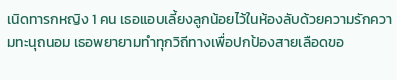เนิดทารกหญิง 1 คน เธอแอบเลี้ยงลูกน้อยไว้ในห้องลับด้วยความรักความทะนุถนอม เธอพยายามทำทุกวิถีทางเพื่อปกป้องสายเลือดขอ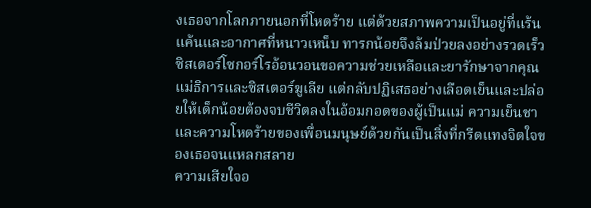งเธอจากโลกภายนอกที่โหดร้าย แต่ด้วยสภาพความเป็นอยู่ที่แร้นแค้นและอากาศที่หนาวเหน็บ ทารกน้อยจึงล้มป่วยลงอย่างรวดเร็ว ซิสเตอร์โซกอร์โรอ้อนวอนขอความช่วยเหลือและยารักษาจากคุณแม่ธิการและซิสเตอร์ฆูเลีย แต่กลับปฏิเสธอย่างเลือดเย็นและปล่อยให้เด็กน้อยต้องจบชีวิตลงในอ้อมกอดของผู้เป็นแม่ ความเย็นชาและความโหดร้ายของเพื่อนมนุษย์ด้วยกันเป็นสิ่งที่กรีดแทงจิตใจของเธอจนแหลกสลาย
ความเสียใจอ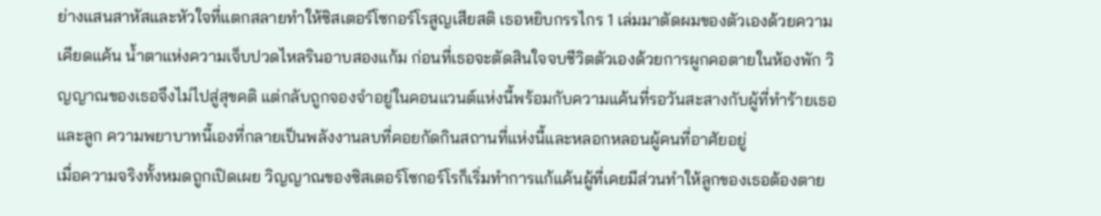ย่างแสนสาหัสและหัวใจที่แตกสลายทำให้ซิสเตอร์โซกอร์โรสูญเสียสติ เธอหยิบกรรไกร 1 เล่มมาตัดผมของตัวเองด้วยความเคียดแค้น น้ำตาแห่งความเจ็บปวดไหลรินอาบสองแก้ม ก่อนที่เธอจะตัดสินใจจบชีวิตตัวเองด้วยการผูกคอตายในห้องพัก วิญญาณของเธอจึงไม่ไปสู่สุขคติ แต่กลับถูกจองจำอยู่ในคอนแวนต์แห่งนี้พร้อมกับความแค้นที่รอวันสะสางกับผู้ที่ทำร้ายเธอและลูก ความพยาบาทนี้เองที่กลายเป็นพลังงานลบที่คอยกัดกินสถานที่แห่งนี้และหลอกหลอนผู้คนที่อาศัยอยู่
เมื่อความจริงทั้งหมดถูกเปิดเผย วิญญาณของซิสเตอร์โซกอร์โรก็เริ่มทำการแก้แค้นผู้ที่เคยมีส่วนทำให้ลูกของเธอต้องตาย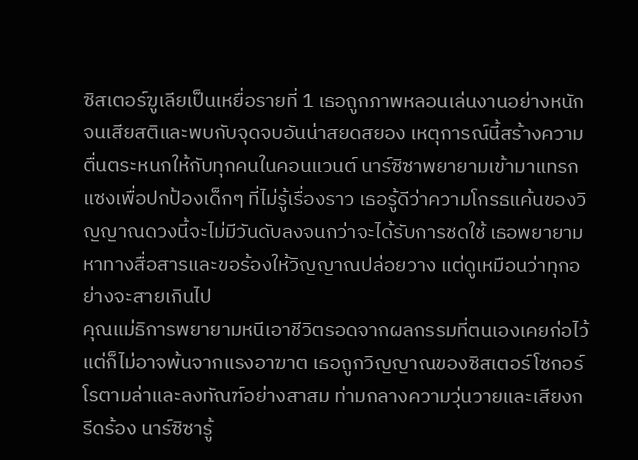ซิสเตอร์ฆูเลียเป็นเหยื่อรายที่ 1 เธอถูกภาพหลอนเล่นงานอย่างหนักจนเสียสติและพบกับจุดจบอันน่าสยดสยอง เหตุการณ์นี้สร้างความตื่นตระหนกให้กับทุกคนในคอนแวนต์ นาร์ซิซาพยายามเข้ามาแทรกแซงเพื่อปกป้องเด็กๆ ที่ไม่รู้เรื่องราว เธอรู้ดีว่าความโกรธแค้นของวิญญาณดวงนี้จะไม่มีวันดับลงจนกว่าจะได้รับการชดใช้ เธอพยายามหาทางสื่อสารและขอร้องให้วิญญาณปล่อยวาง แต่ดูเหมือนว่าทุกอย่างจะสายเกินไป
คุณแม่ธิการพยายามหนีเอาชีวิตรอดจากผลกรรมที่ตนเองเคยก่อไว้ แต่ก็ไม่อาจพ้นจากแรงอาฆาต เธอถูกวิญญาณของซิสเตอร์โซกอร์โรตามล่าและลงทัณฑ์อย่างสาสม ท่ามกลางความวุ่นวายและเสียงกรีดร้อง นาร์ซิซารู้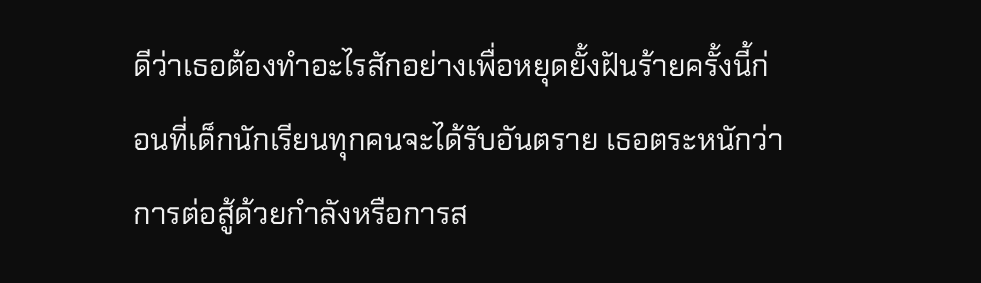ดีว่าเธอต้องทำอะไรสักอย่างเพื่อหยุดยั้งฝันร้ายครั้งนี้ก่อนที่เด็กนักเรียนทุกคนจะได้รับอันตราย เธอตระหนักว่าการต่อสู้ด้วยกำลังหรือการส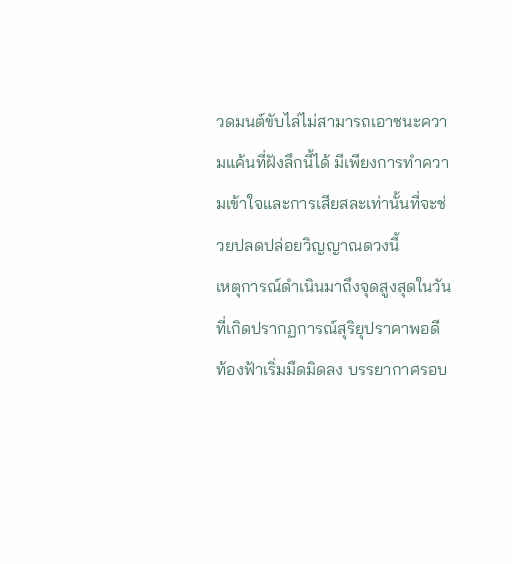วดมนต์ขับไล่ไม่สามารถเอาชนะความแค้นที่ฝังลึกนี้ได้ มีเพียงการทำความเข้าใจและการเสียสละเท่านั้นที่จะช่วยปลดปล่อยวิญญาณดวงนี้
เหตุการณ์ดำเนินมาถึงจุดสูงสุดในวันที่เกิดปรากฏการณ์สุริยุปราคาพอดี ท้องฟ้าเริ่มมืดมิดลง บรรยากาศรอบ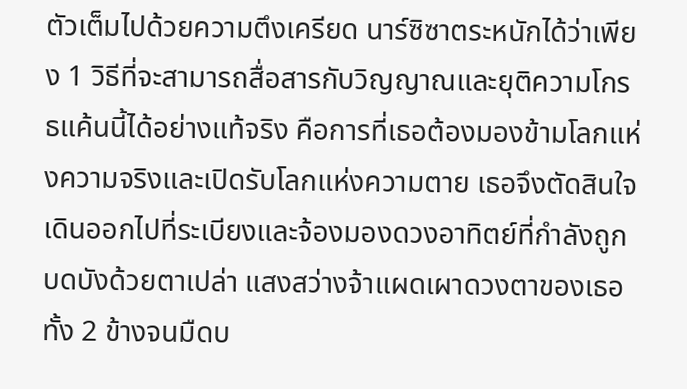ตัวเต็มไปด้วยความตึงเครียด นาร์ซิซาตระหนักได้ว่าเพียง 1 วิธีที่จะสามารถสื่อสารกับวิญญาณและยุติความโกรธแค้นนี้ได้อย่างแท้จริง คือการที่เธอต้องมองข้ามโลกแห่งความจริงและเปิดรับโลกแห่งความตาย เธอจึงตัดสินใจเดินออกไปที่ระเบียงและจ้องมองดวงอาทิตย์ที่กำลังถูกบดบังด้วยตาเปล่า แสงสว่างจ้าแผดเผาดวงตาของเธอทั้ง 2 ข้างจนมืดบ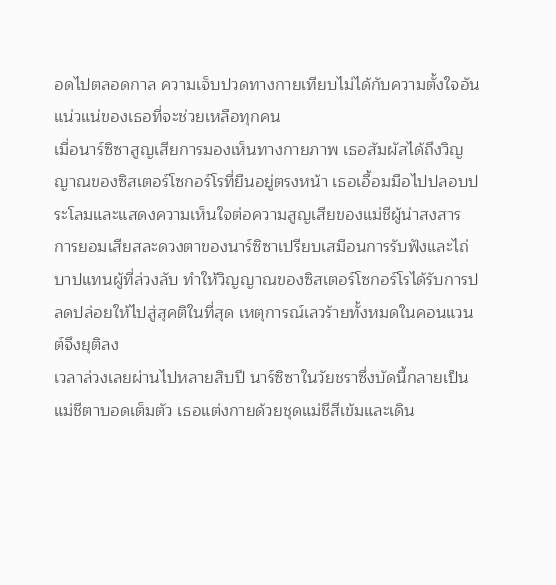อดไปตลอดกาล ความเจ็บปวดทางกายเทียบไม่ได้กับความตั้งใจอันแน่วแน่ของเธอที่จะช่วยเหลือทุกคน
เมื่อนาร์ซิซาสูญเสียการมองเห็นทางกายภาพ เธอสัมผัสได้ถึงวิญญาณของซิสเตอร์โซกอร์โรที่ยืนอยู่ตรงหน้า เธอเอื้อมมือไปปลอบประโลมและแสดงความเห็นใจต่อความสูญเสียของแม่ชีผู้น่าสงสาร การยอมเสียสละดวงตาของนาร์ซิซาเปรียบเสมือนการรับฟังและไถ่บาปแทนผู้ที่ล่วงลับ ทำให้วิญญาณของซิสเตอร์โซกอร์โรได้รับการปลดปล่อยให้ไปสู่สุคติในที่สุด เหตุการณ์เลวร้ายทั้งหมดในคอนแวนต์จึงยุติลง
เวลาล่วงเลยผ่านไปหลายสิบปี นาร์ซิซาในวัยชราซึ่งบัดนี้กลายเป็นแม่ชีตาบอดเต็มตัว เธอแต่งกายด้วยชุดแม่ชีสีเข้มและเดิน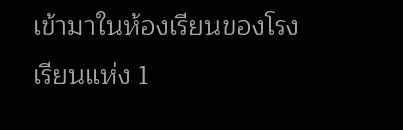เข้ามาในห้องเรียนของโรงเรียนแห่ง 1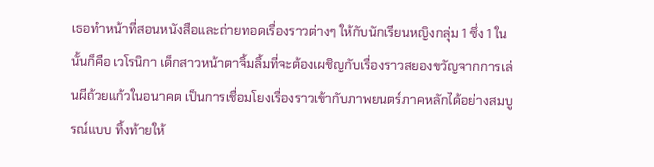เธอทำหน้าที่สอนหนังสือและถ่ายทอดเรื่องราวต่างๆ ให้กับนักเรียนหญิงกลุ่ม 1 ซึ่ง 1 ในนั้นก็คือ เวโรนิกา เด็กสาวหน้าตาจิ้มลิ้มที่จะต้องเผชิญกับเรื่องราวสยองขวัญจากการเล่นผีถ้วยแก้วในอนาคต เป็นการเชื่อมโยงเรื่องราวเข้ากับภาพยนตร์ภาคหลักได้อย่างสมบูรณ์แบบ ทิ้งท้ายให้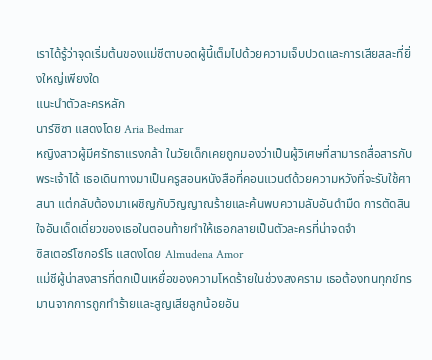เราได้รู้ว่าจุดเริ่มต้นของแม่ชีตาบอดผู้นี้เต็มไปด้วยความเจ็บปวดและการเสียสละที่ยิ่งใหญ่เพียงใด
แนะนำตัวละครหลัก
นาร์ซิซา แสดงโดย Aria Bedmar
หญิงสาวผู้มีศรัทธาแรงกล้า ในวัยเด็กเคยถูกมองว่าเป็นผู้วิเศษที่สามารถสื่อสารกับพระเจ้าได้ เธอเดินทางมาเป็นครูสอนหนังสือที่คอนแวนต์ด้วยความหวังที่จะรับใช้ศาสนา แต่กลับต้องมาเผชิญกับวิญญาณร้ายและค้นพบความลับอันดำมืด การตัดสินใจอันเด็ดเดี่ยวของเธอในตอนท้ายทำให้เธอกลายเป็นตัวละครที่น่าจดจำ
ซิสเตอร์โซกอร์โร แสดงโดย Almudena Amor
แม่ชีผู้น่าสงสารที่ตกเป็นเหยื่อของความโหดร้ายในช่วงสงคราม เธอต้องทนทุกข์ทรมานจากการถูกทำร้ายและสูญเสียลูกน้อยอัน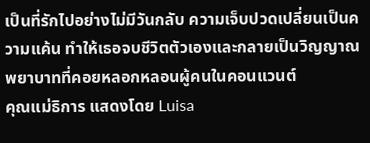เป็นที่รักไปอย่างไม่มีวันกลับ ความเจ็บปวดเปลี่ยนเป็นความแค้น ทำให้เธอจบชีวิตตัวเองและกลายเป็นวิญญาณพยาบาทที่คอยหลอกหลอนผู้คนในคอนแวนต์
คุณแม่ธิการ แสดงโดย Luisa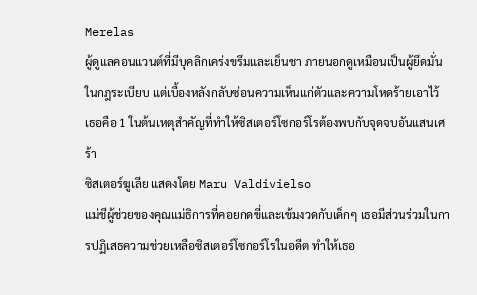Merelas
ผู้ดูแลคอนแวนต์ที่มีบุคลิกเคร่งขรึมและเย็นชา ภายนอกดูเหมือนเป็นผู้ยึดมั่นในกฎระเบียบ แต่เบื้องหลังกลับซ่อนความเห็นแก่ตัวและความโหดร้ายเอาไว้ เธอคือ 1 ในต้นเหตุสำคัญที่ทำให้ซิสเตอร์โซกอร์โรต้องพบกับจุดจบอันแสนเศร้า
ซิสเตอร์ฆูเลีย แสดงโดย Maru Valdivielso
แม่ชีผู้ช่วยของคุณแม่ธิการที่คอยกดขี่และเข้มงวดกับเด็กๆ เธอมีส่วนร่วมในการปฏิเสธความช่วยเหลือซิสเตอร์โซกอร์โรในอดีต ทำให้เธอ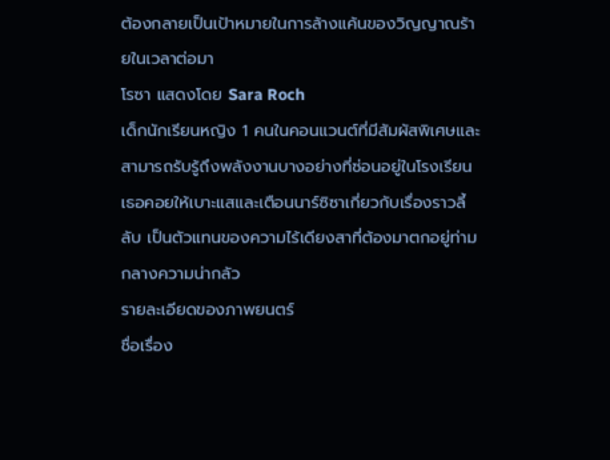ต้องกลายเป็นเป้าหมายในการล้างแค้นของวิญญาณร้ายในเวลาต่อมา
โรซา แสดงโดย Sara Roch
เด็กนักเรียนหญิง 1 คนในคอนแวนต์ที่มีสัมผัสพิเศษและสามารถรับรู้ถึงพลังงานบางอย่างที่ซ่อนอยู่ในโรงเรียน เธอคอยให้เบาะแสและเตือนนาร์ซิซาเกี่ยวกับเรื่องราวลี้ลับ เป็นตัวแทนของความไร้เดียงสาที่ต้องมาตกอยู่ท่ามกลางความน่ากลัว
รายละเอียดของภาพยนตร์
ชื่อเรื่อง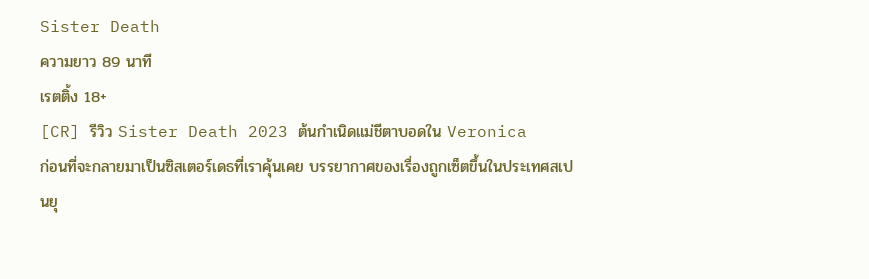Sister Death
ความยาว 89 นาที
เรตติ้ง 18+
[CR] รีวิว Sister Death 2023 ต้นกำเนิดแม่ชีตาบอดใน Veronica
ก่อนที่จะกลายมาเป็นซิสเตอร์เดธที่เราคุ้นเคย บรรยากาศของเรื่องถูกเซ็ตขึ้นในประเทศสเปนยุ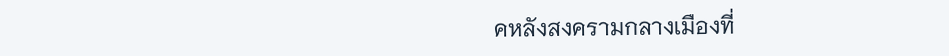คหลังสงครามกลางเมืองที่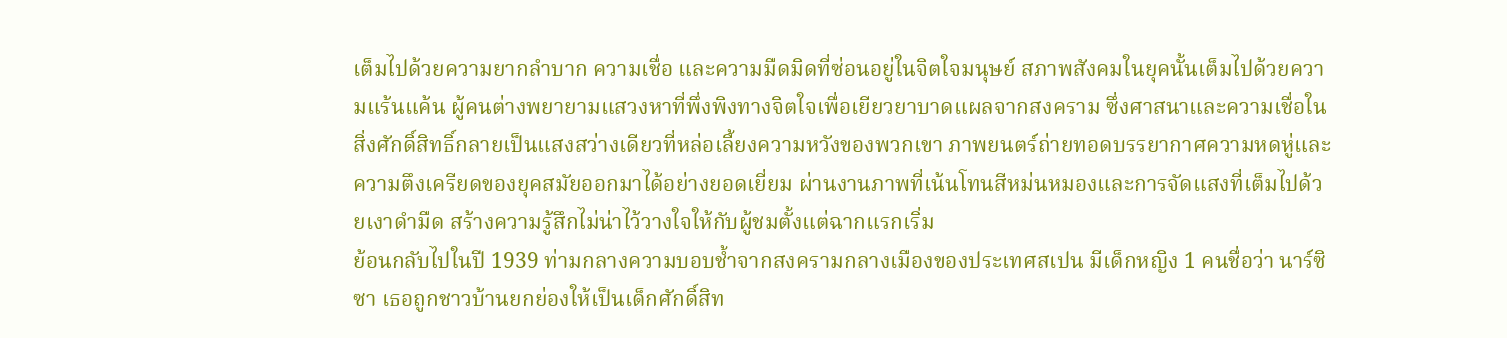เต็มไปด้วยความยากลำบาก ความเชื่อ และความมืดมิดที่ซ่อนอยู่ในจิตใจมนุษย์ สภาพสังคมในยุคนั้นเต็มไปด้วยความแร้นแค้น ผู้คนต่างพยายามแสวงหาที่พึ่งพิงทางจิตใจเพื่อเยียวยาบาดแผลจากสงคราม ซึ่งศาสนาและความเชื่อในสิ่งศักดิ์สิทธิ์กลายเป็นแสงสว่างเดียวที่หล่อเลี้ยงความหวังของพวกเขา ภาพยนตร์ถ่ายทอดบรรยากาศความหดหู่และความตึงเครียดของยุคสมัยออกมาได้อย่างยอดเยี่ยม ผ่านงานภาพที่เน้นโทนสีหม่นหมองและการจัดแสงที่เต็มไปด้วยเงาดำมืด สร้างความรู้สึกไม่น่าไว้วางใจให้กับผู้ชมตั้งแต่ฉากแรกเริ่ม
ย้อนกลับไปในปี 1939 ท่ามกลางความบอบช้ำจากสงครามกลางเมืองของประเทศสเปน มีเด็กหญิง 1 คนชื่อว่า นาร์ซิซา เธอถูกชาวบ้านยกย่องให้เป็นเด็กศักดิ์สิท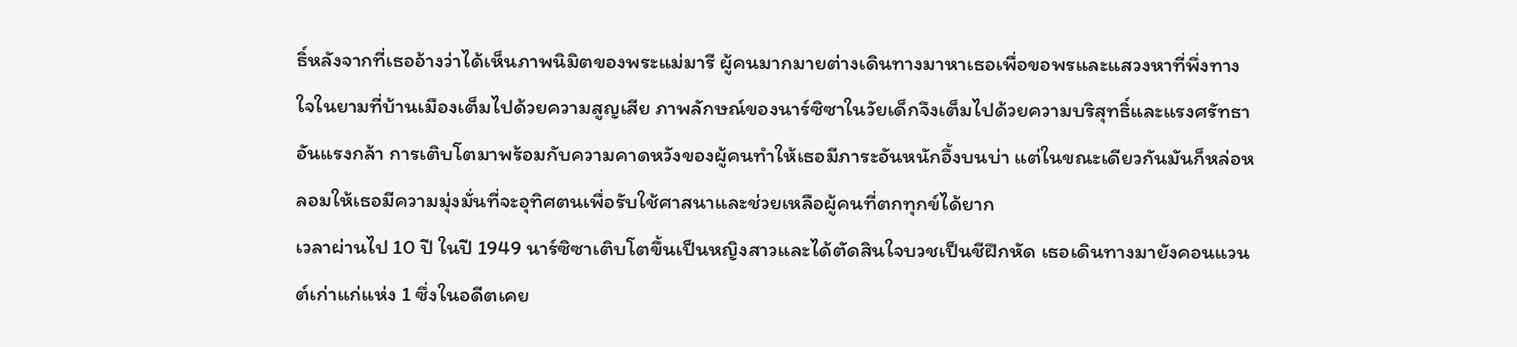ธิ์หลังจากที่เธออ้างว่าได้เห็นภาพนิมิตของพระแม่มารี ผู้คนมากมายต่างเดินทางมาหาเธอเพื่อขอพรและแสวงหาที่พึ่งทางใจในยามที่บ้านเมืองเต็มไปด้วยความสูญเสีย ภาพลักษณ์ของนาร์ซิซาในวัยเด็กจึงเต็มไปด้วยความบริสุทธิ์และแรงศรัทธาอันแรงกล้า การเติบโตมาพร้อมกับความคาดหวังของผู้คนทำให้เธอมีภาระอันหนักอึ้งบนบ่า แต่ในขณะเดียวกันมันก็หล่อหลอมให้เธอมีความมุ่งมั่นที่จะอุทิศตนเพื่อรับใช้ศาสนาและช่วยเหลือผู้คนที่ตกทุกข์ได้ยาก
เวลาผ่านไป 10 ปี ในปี 1949 นาร์ซิซาเติบโตขึ้นเป็นหญิงสาวและได้ตัดสินใจบวชเป็นชีฝึกหัด เธอเดินทางมายังคอนแวนต์เก่าแก่แห่ง 1 ซึ่งในอดีตเคย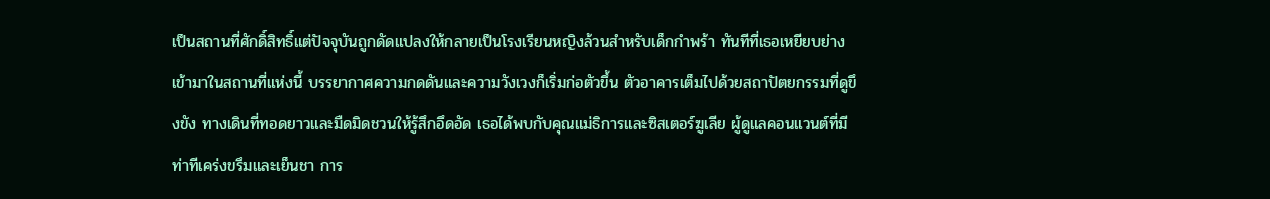เป็นสถานที่ศักดิ์สิทธิ์แต่ปัจจุบันถูกดัดแปลงให้กลายเป็นโรงเรียนหญิงล้วนสำหรับเด็กกำพร้า ทันทีที่เธอเหยียบย่างเข้ามาในสถานที่แห่งนี้ บรรยากาศความกดดันและความวังเวงก็เริ่มก่อตัวขึ้น ตัวอาคารเต็มไปด้วยสถาปัตยกรรมที่ดูขึงขัง ทางเดินที่ทอดยาวและมืดมิดชวนให้รู้สึกอึดอัด เธอได้พบกับคุณแม่ธิการและซิสเตอร์ฆูเลีย ผู้ดูแลคอนแวนต์ที่มีท่าทีเคร่งขรึมและเย็นชา การ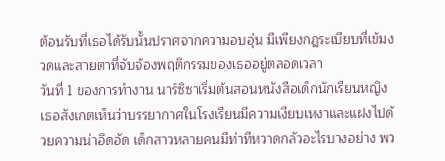ต้อนรับที่เธอได้รับนั้นปราศจากความอบอุ่น มีเพียงกฎระเบียบที่เข้มงวดและสายตาที่จับจ้องพฤติกรรมของเธออยู่ตลอดเวลา
วันที่ 1 ของการทำงาน นาร์ซิซาเริ่มต้นสอนหนังสือเด็กนักเรียนหญิง เธอสังเกตเห็นว่าบรรยากาศในโรงเรียนมีความเงียบเหงาและแฝงไปด้วยความน่าอึดอัด เด็กสาวหลายคนมีท่าทีหวาดกลัวอะไรบางอย่าง พว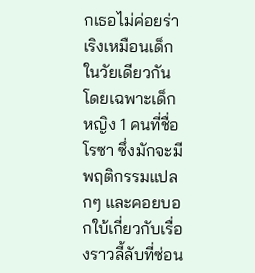กเธอไม่ค่อยร่าเริงเหมือนเด็กในวัยเดียวกัน โดยเฉพาะเด็กหญิง 1 คนที่ชื่อ โรซา ซึ่งมักจะมีพฤติกรรมแปลกๆ และคอยบอกใบ้เกี่ยวกับเรื่องราวลี้ลับที่ซ่อน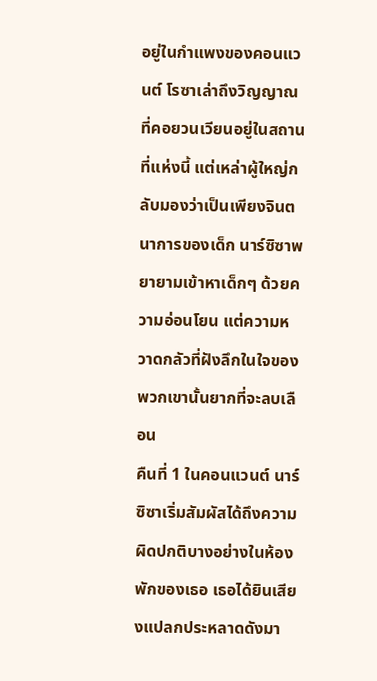อยู่ในกำแพงของคอนแวนต์ โรซาเล่าถึงวิญญาณที่คอยวนเวียนอยู่ในสถานที่แห่งนี้ แต่เหล่าผู้ใหญ่กลับมองว่าเป็นเพียงจินตนาการของเด็ก นาร์ซิซาพยายามเข้าหาเด็กๆ ด้วยความอ่อนโยน แต่ความหวาดกลัวที่ฝังลึกในใจของพวกเขานั้นยากที่จะลบเลือน
คืนที่ 1 ในคอนแวนต์ นาร์ซิซาเริ่มสัมผัสได้ถึงความผิดปกติบางอย่างในห้องพักของเธอ เธอได้ยินเสียงแปลกประหลาดดังมา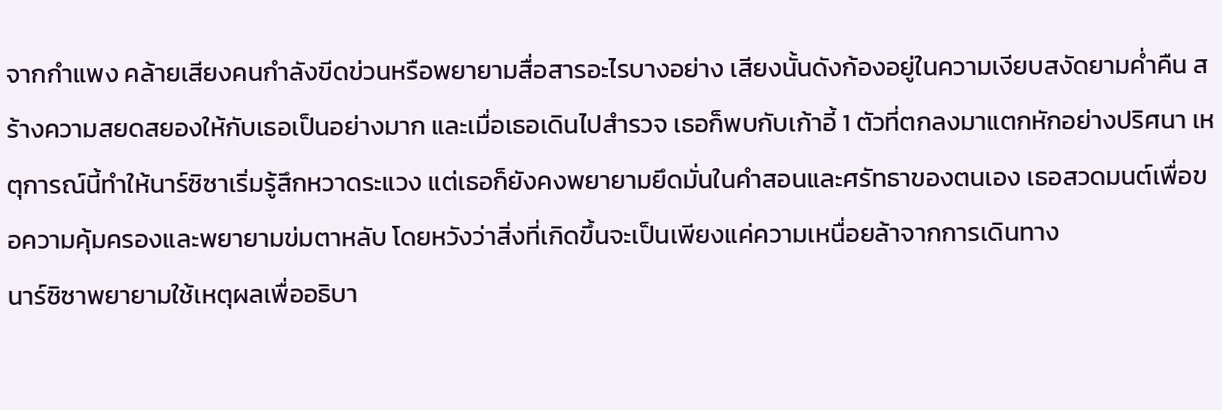จากกำแพง คล้ายเสียงคนกำลังขีดข่วนหรือพยายามสื่อสารอะไรบางอย่าง เสียงนั้นดังก้องอยู่ในความเงียบสงัดยามค่ำคืน สร้างความสยดสยองให้กับเธอเป็นอย่างมาก และเมื่อเธอเดินไปสำรวจ เธอก็พบกับเก้าอี้ 1 ตัวที่ตกลงมาแตกหักอย่างปริศนา เหตุการณ์นี้ทำให้นาร์ซิซาเริ่มรู้สึกหวาดระแวง แต่เธอก็ยังคงพยายามยึดมั่นในคำสอนและศรัทธาของตนเอง เธอสวดมนต์เพื่อขอความคุ้มครองและพยายามข่มตาหลับ โดยหวังว่าสิ่งที่เกิดขึ้นจะเป็นเพียงแค่ความเหนื่อยล้าจากการเดินทาง
นาร์ซิซาพยายามใช้เหตุผลเพื่ออธิบา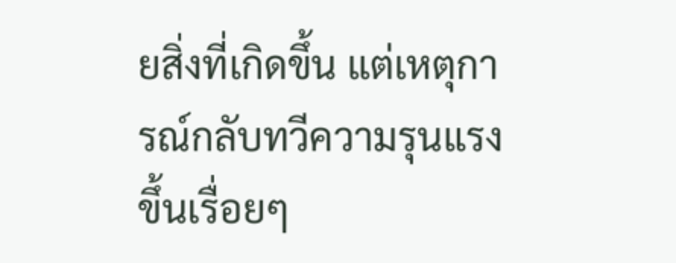ยสิ่งที่เกิดขึ้น แต่เหตุการณ์กลับทวีความรุนแรงขึ้นเรื่อยๆ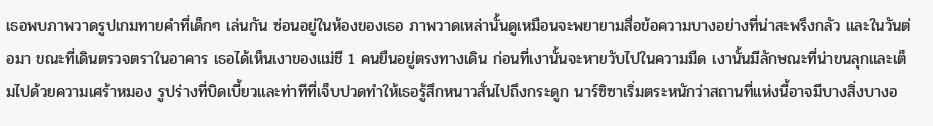เธอพบภาพวาดรูปเกมทายคำที่เด็กๆ เล่นกัน ซ่อนอยู่ในห้องของเธอ ภาพวาดเหล่านั้นดูเหมือนจะพยายามสื่อข้อความบางอย่างที่น่าสะพรึงกลัว และในวันต่อมา ขณะที่เดินตรวจตราในอาคาร เธอได้เห็นเงาของแม่ชี 1 คนยืนอยู่ตรงทางเดิน ก่อนที่เงานั้นจะหายวับไปในความมืด เงานั้นมีลักษณะที่น่าขนลุกและเต็มไปด้วยความเศร้าหมอง รูปร่างที่บิดเบี้ยวและท่าทีที่เจ็บปวดทำให้เธอรู้สึกหนาวสั่นไปถึงกระดูก นาร์ซิซาเริ่มตระหนักว่าสถานที่แห่งนี้อาจมีบางสิ่งบางอ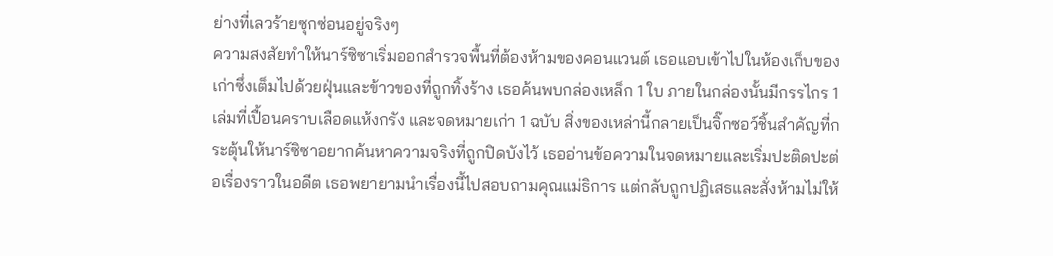ย่างที่เลวร้ายซุกซ่อนอยู่จริงๆ
ความสงสัยทำให้นาร์ซิซาเริ่มออกสำรวจพื้นที่ต้องห้ามของคอนแวนต์ เธอแอบเข้าไปในห้องเก็บของเก่าซึ่งเต็มไปด้วยฝุ่นและข้าวของที่ถูกทิ้งร้าง เธอค้นพบกล่องเหล็ก 1 ใบ ภายในกล่องนั้นมีกรรไกร 1 เล่มที่เปื้อนคราบเลือดแห้งกรัง และจดหมายเก่า 1 ฉบับ สิ่งของเหล่านี้กลายเป็นจิ๊กซอว์ชิ้นสำคัญที่กระตุ้นให้นาร์ซิซาอยากค้นหาความจริงที่ถูกปิดบังไว้ เธออ่านข้อความในจดหมายและเริ่มปะติดปะต่อเรื่องราวในอดีต เธอพยายามนำเรื่องนี้ไปสอบถามคุณแม่ธิการ แต่กลับถูกปฏิเสธและสั่งห้ามไม่ให้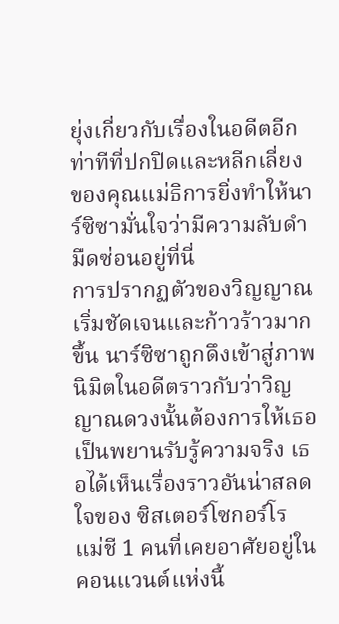ยุ่งเกี่ยวกับเรื่องในอดีตอีก ท่าทีที่ปกปิดและหลีกเลี่ยงของคุณแม่ธิการยิ่งทำให้นาร์ซิซามั่นใจว่ามีความลับดำมืดซ่อนอยู่ที่นี่
การปรากฏตัวของวิญญาณเริ่มชัดเจนและก้าวร้าวมากขึ้น นาร์ซิซาถูกดึงเข้าสู่ภาพนิมิตในอดีตราวกับว่าวิญญาณดวงนั้นต้องการให้เธอเป็นพยานรับรู้ความจริง เธอได้เห็นเรื่องราวอันน่าสลดใจของ ซิสเตอร์โซกอร์โร แม่ชี 1 คนที่เคยอาศัยอยู่ในคอนแวนต์แห่งนี้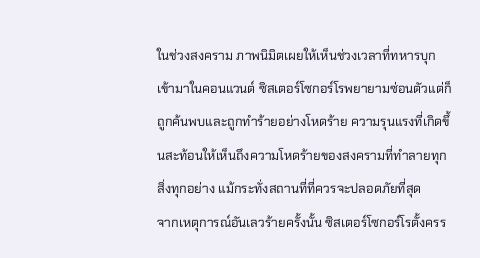ในช่วงสงคราม ภาพนิมิตเผยให้เห็นช่วงเวลาที่ทหารบุกเข้ามาในคอนแวนต์ ซิสเตอร์โซกอร์โรพยายามซ่อนตัวแต่ก็ถูกค้นพบและถูกทำร้ายอย่างโหดร้าย ความรุนแรงที่เกิดขึ้นสะท้อนให้เห็นถึงความโหดร้ายของสงครามที่ทำลายทุกสิ่งทุกอย่าง แม้กระทั่งสถานที่ที่ควรจะปลอดภัยที่สุด
จากเหตุการณ์อันเลวร้ายครั้งนั้น ซิสเตอร์โซกอร์โรตั้งครร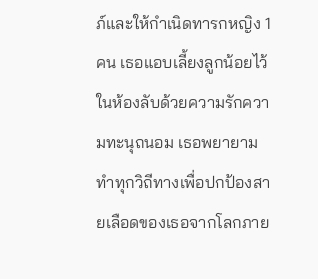ภ์และให้กำเนิดทารกหญิง 1 คน เธอแอบเลี้ยงลูกน้อยไว้ในห้องลับด้วยความรักความทะนุถนอม เธอพยายามทำทุกวิถีทางเพื่อปกป้องสายเลือดของเธอจากโลกภาย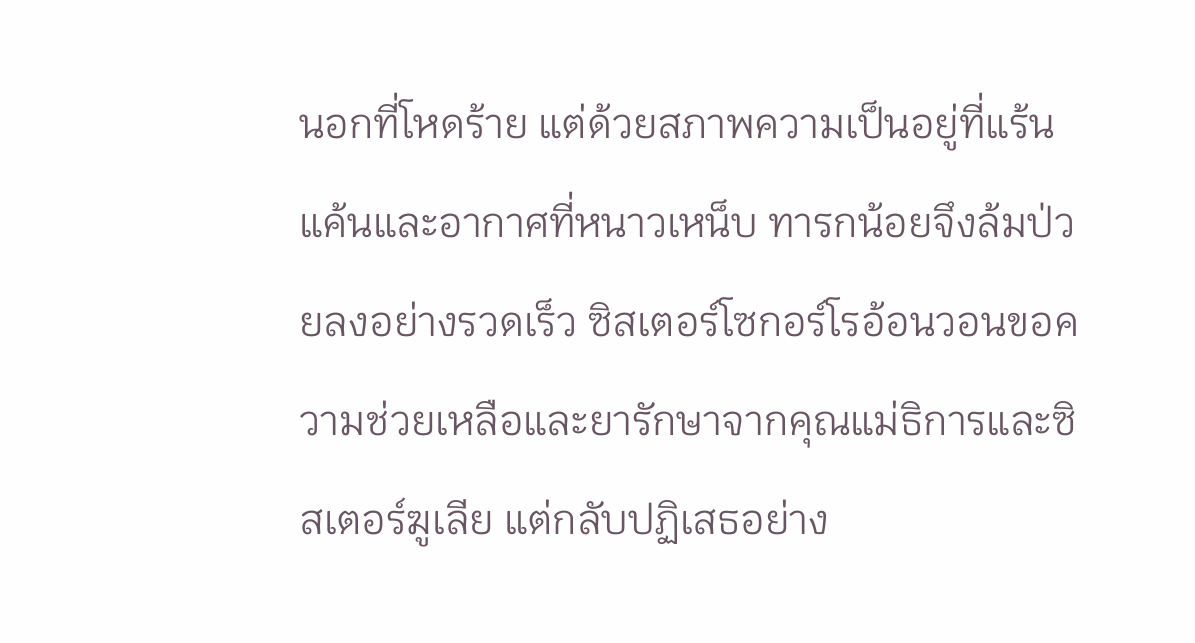นอกที่โหดร้าย แต่ด้วยสภาพความเป็นอยู่ที่แร้นแค้นและอากาศที่หนาวเหน็บ ทารกน้อยจึงล้มป่วยลงอย่างรวดเร็ว ซิสเตอร์โซกอร์โรอ้อนวอนขอความช่วยเหลือและยารักษาจากคุณแม่ธิการและซิสเตอร์ฆูเลีย แต่กลับปฏิเสธอย่าง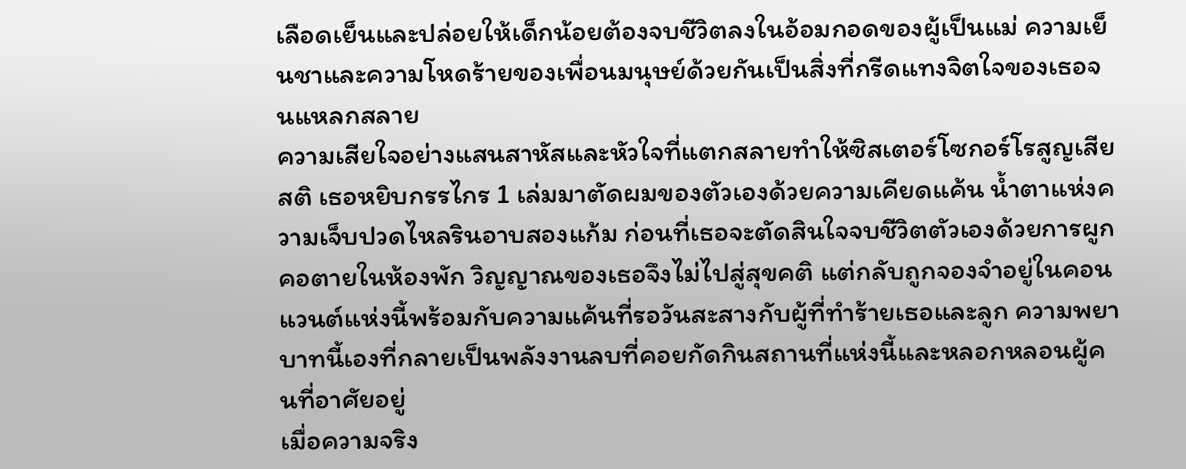เลือดเย็นและปล่อยให้เด็กน้อยต้องจบชีวิตลงในอ้อมกอดของผู้เป็นแม่ ความเย็นชาและความโหดร้ายของเพื่อนมนุษย์ด้วยกันเป็นสิ่งที่กรีดแทงจิตใจของเธอจนแหลกสลาย
ความเสียใจอย่างแสนสาหัสและหัวใจที่แตกสลายทำให้ซิสเตอร์โซกอร์โรสูญเสียสติ เธอหยิบกรรไกร 1 เล่มมาตัดผมของตัวเองด้วยความเคียดแค้น น้ำตาแห่งความเจ็บปวดไหลรินอาบสองแก้ม ก่อนที่เธอจะตัดสินใจจบชีวิตตัวเองด้วยการผูกคอตายในห้องพัก วิญญาณของเธอจึงไม่ไปสู่สุขคติ แต่กลับถูกจองจำอยู่ในคอนแวนต์แห่งนี้พร้อมกับความแค้นที่รอวันสะสางกับผู้ที่ทำร้ายเธอและลูก ความพยาบาทนี้เองที่กลายเป็นพลังงานลบที่คอยกัดกินสถานที่แห่งนี้และหลอกหลอนผู้คนที่อาศัยอยู่
เมื่อความจริง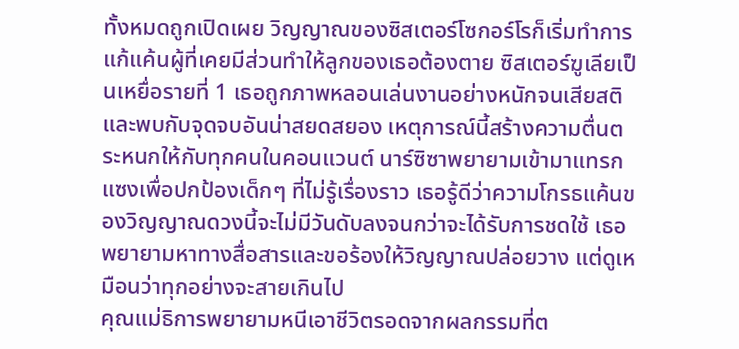ทั้งหมดถูกเปิดเผย วิญญาณของซิสเตอร์โซกอร์โรก็เริ่มทำการแก้แค้นผู้ที่เคยมีส่วนทำให้ลูกของเธอต้องตาย ซิสเตอร์ฆูเลียเป็นเหยื่อรายที่ 1 เธอถูกภาพหลอนเล่นงานอย่างหนักจนเสียสติและพบกับจุดจบอันน่าสยดสยอง เหตุการณ์นี้สร้างความตื่นตระหนกให้กับทุกคนในคอนแวนต์ นาร์ซิซาพยายามเข้ามาแทรกแซงเพื่อปกป้องเด็กๆ ที่ไม่รู้เรื่องราว เธอรู้ดีว่าความโกรธแค้นของวิญญาณดวงนี้จะไม่มีวันดับลงจนกว่าจะได้รับการชดใช้ เธอพยายามหาทางสื่อสารและขอร้องให้วิญญาณปล่อยวาง แต่ดูเหมือนว่าทุกอย่างจะสายเกินไป
คุณแม่ธิการพยายามหนีเอาชีวิตรอดจากผลกรรมที่ต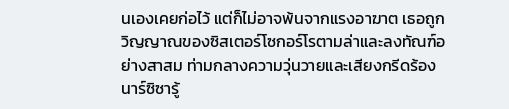นเองเคยก่อไว้ แต่ก็ไม่อาจพ้นจากแรงอาฆาต เธอถูกวิญญาณของซิสเตอร์โซกอร์โรตามล่าและลงทัณฑ์อย่างสาสม ท่ามกลางความวุ่นวายและเสียงกรีดร้อง นาร์ซิซารู้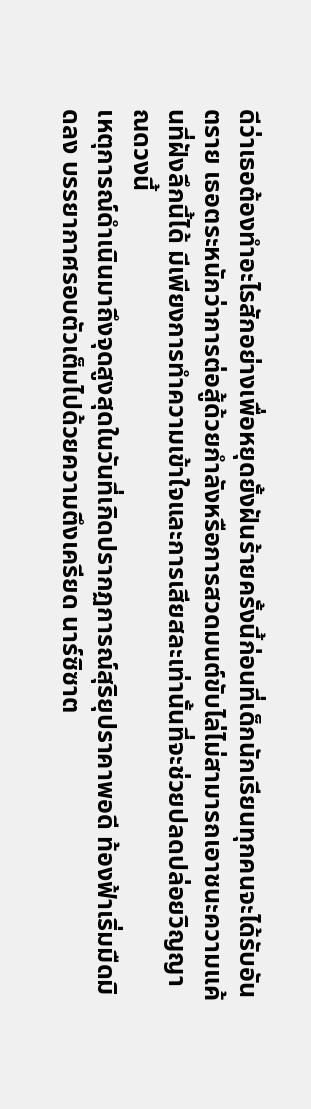ดีว่าเธอต้องทำอะไรสักอย่างเพื่อหยุดยั้งฝันร้ายครั้งนี้ก่อนที่เด็กนักเรียนทุกคนจะได้รับอันตราย เธอตระหนักว่าการต่อสู้ด้วยกำลังหรือการสวดมนต์ขับไล่ไม่สามารถเอาชนะความแค้นที่ฝังลึกนี้ได้ มีเพียงการทำความเข้าใจและการเสียสละเท่านั้นที่จะช่วยปลดปล่อยวิญญาณดวงนี้
เหตุการณ์ดำเนินมาถึงจุดสูงสุดในวันที่เกิดปรากฏการณ์สุริยุปราคาพอดี ท้องฟ้าเริ่มมืดมิดลง บรรยากาศรอบตัวเต็มไปด้วยความตึงเครียด นาร์ซิซาต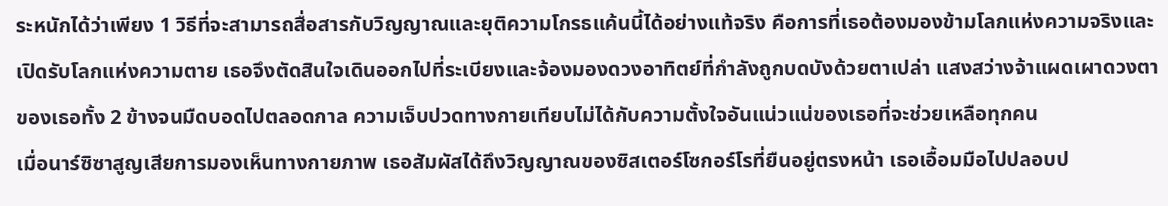ระหนักได้ว่าเพียง 1 วิธีที่จะสามารถสื่อสารกับวิญญาณและยุติความโกรธแค้นนี้ได้อย่างแท้จริง คือการที่เธอต้องมองข้ามโลกแห่งความจริงและเปิดรับโลกแห่งความตาย เธอจึงตัดสินใจเดินออกไปที่ระเบียงและจ้องมองดวงอาทิตย์ที่กำลังถูกบดบังด้วยตาเปล่า แสงสว่างจ้าแผดเผาดวงตาของเธอทั้ง 2 ข้างจนมืดบอดไปตลอดกาล ความเจ็บปวดทางกายเทียบไม่ได้กับความตั้งใจอันแน่วแน่ของเธอที่จะช่วยเหลือทุกคน
เมื่อนาร์ซิซาสูญเสียการมองเห็นทางกายภาพ เธอสัมผัสได้ถึงวิญญาณของซิสเตอร์โซกอร์โรที่ยืนอยู่ตรงหน้า เธอเอื้อมมือไปปลอบป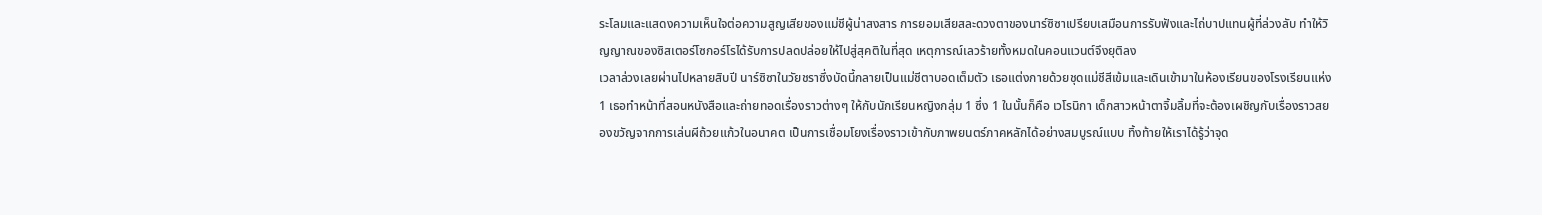ระโลมและแสดงความเห็นใจต่อความสูญเสียของแม่ชีผู้น่าสงสาร การยอมเสียสละดวงตาของนาร์ซิซาเปรียบเสมือนการรับฟังและไถ่บาปแทนผู้ที่ล่วงลับ ทำให้วิญญาณของซิสเตอร์โซกอร์โรได้รับการปลดปล่อยให้ไปสู่สุคติในที่สุด เหตุการณ์เลวร้ายทั้งหมดในคอนแวนต์จึงยุติลง
เวลาล่วงเลยผ่านไปหลายสิบปี นาร์ซิซาในวัยชราซึ่งบัดนี้กลายเป็นแม่ชีตาบอดเต็มตัว เธอแต่งกายด้วยชุดแม่ชีสีเข้มและเดินเข้ามาในห้องเรียนของโรงเรียนแห่ง 1 เธอทำหน้าที่สอนหนังสือและถ่ายทอดเรื่องราวต่างๆ ให้กับนักเรียนหญิงกลุ่ม 1 ซึ่ง 1 ในนั้นก็คือ เวโรนิกา เด็กสาวหน้าตาจิ้มลิ้มที่จะต้องเผชิญกับเรื่องราวสยองขวัญจากการเล่นผีถ้วยแก้วในอนาคต เป็นการเชื่อมโยงเรื่องราวเข้ากับภาพยนตร์ภาคหลักได้อย่างสมบูรณ์แบบ ทิ้งท้ายให้เราได้รู้ว่าจุด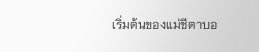เริ่มต้นของแม่ชีตาบอ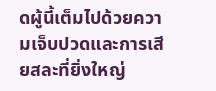ดผู้นี้เต็มไปด้วยความเจ็บปวดและการเสียสละที่ยิ่งใหญ่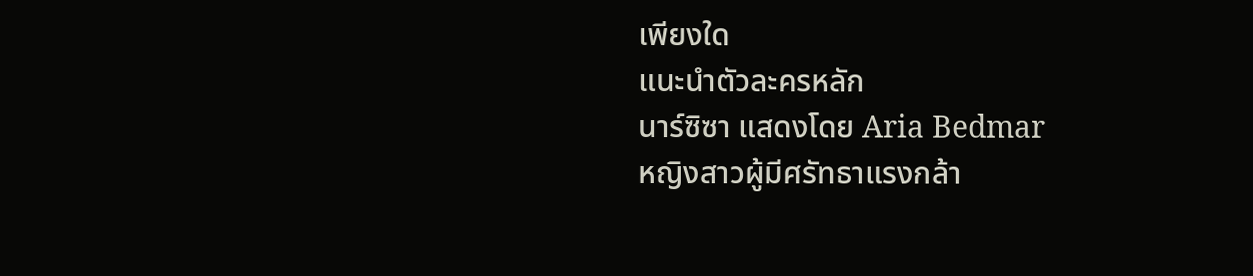เพียงใด
แนะนำตัวละครหลัก
นาร์ซิซา แสดงโดย Aria Bedmar
หญิงสาวผู้มีศรัทธาแรงกล้า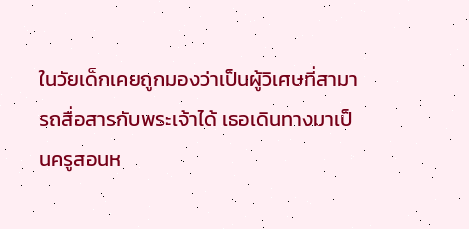ในวัยเด็กเคยถูกมองว่าเป็นผู้วิเศษที่สามารถสื่อสารกับพระเจ้าได้ เธอเดินทางมาเป็นครูสอนห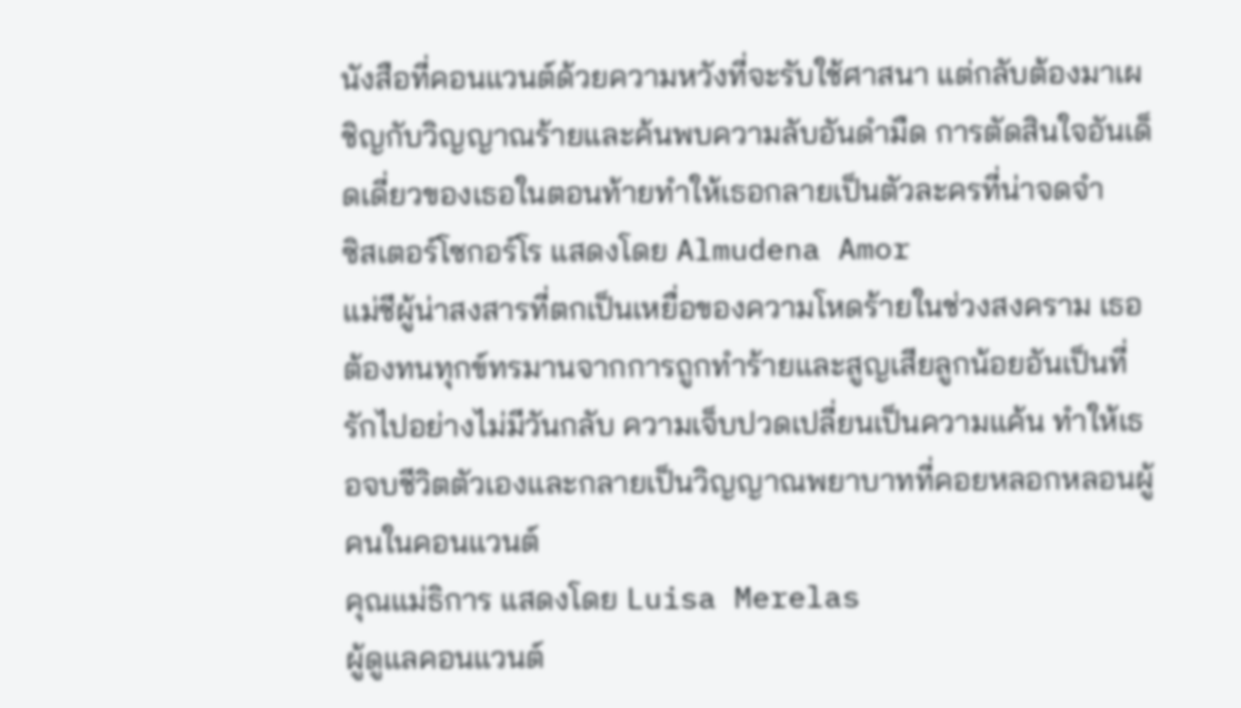นังสือที่คอนแวนต์ด้วยความหวังที่จะรับใช้ศาสนา แต่กลับต้องมาเผชิญกับวิญญาณร้ายและค้นพบความลับอันดำมืด การตัดสินใจอันเด็ดเดี่ยวของเธอในตอนท้ายทำให้เธอกลายเป็นตัวละครที่น่าจดจำ
ซิสเตอร์โซกอร์โร แสดงโดย Almudena Amor
แม่ชีผู้น่าสงสารที่ตกเป็นเหยื่อของความโหดร้ายในช่วงสงคราม เธอต้องทนทุกข์ทรมานจากการถูกทำร้ายและสูญเสียลูกน้อยอันเป็นที่รักไปอย่างไม่มีวันกลับ ความเจ็บปวดเปลี่ยนเป็นความแค้น ทำให้เธอจบชีวิตตัวเองและกลายเป็นวิญญาณพยาบาทที่คอยหลอกหลอนผู้คนในคอนแวนต์
คุณแม่ธิการ แสดงโดย Luisa Merelas
ผู้ดูแลคอนแวนต์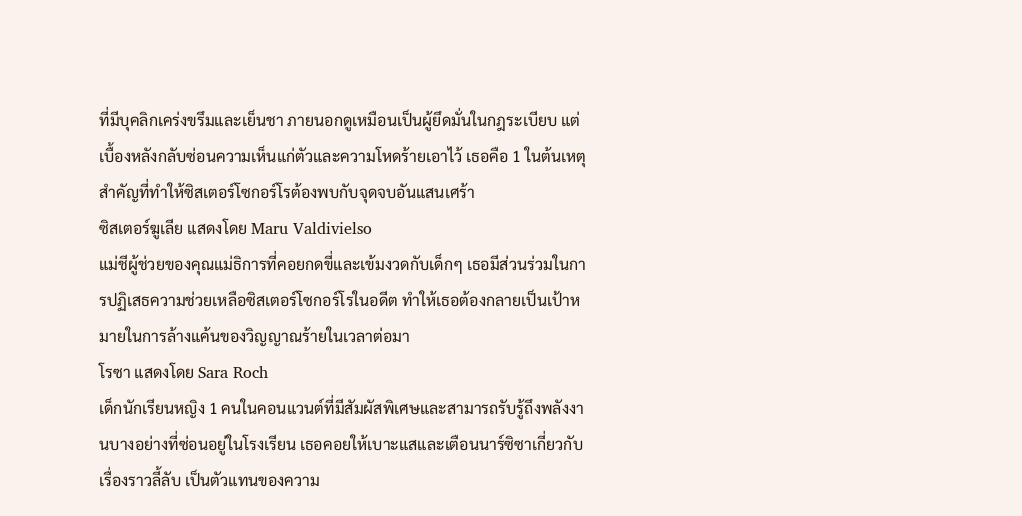ที่มีบุคลิกเคร่งขรึมและเย็นชา ภายนอกดูเหมือนเป็นผู้ยึดมั่นในกฎระเบียบ แต่เบื้องหลังกลับซ่อนความเห็นแก่ตัวและความโหดร้ายเอาไว้ เธอคือ 1 ในต้นเหตุสำคัญที่ทำให้ซิสเตอร์โซกอร์โรต้องพบกับจุดจบอันแสนเศร้า
ซิสเตอร์ฆูเลีย แสดงโดย Maru Valdivielso
แม่ชีผู้ช่วยของคุณแม่ธิการที่คอยกดขี่และเข้มงวดกับเด็กๆ เธอมีส่วนร่วมในการปฏิเสธความช่วยเหลือซิสเตอร์โซกอร์โรในอดีต ทำให้เธอต้องกลายเป็นเป้าหมายในการล้างแค้นของวิญญาณร้ายในเวลาต่อมา
โรซา แสดงโดย Sara Roch
เด็กนักเรียนหญิง 1 คนในคอนแวนต์ที่มีสัมผัสพิเศษและสามารถรับรู้ถึงพลังงานบางอย่างที่ซ่อนอยู่ในโรงเรียน เธอคอยให้เบาะแสและเตือนนาร์ซิซาเกี่ยวกับเรื่องราวลี้ลับ เป็นตัวแทนของความ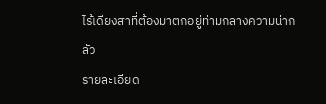ไร้เดียงสาที่ต้องมาตกอยู่ท่ามกลางความน่ากลัว
รายละเอียด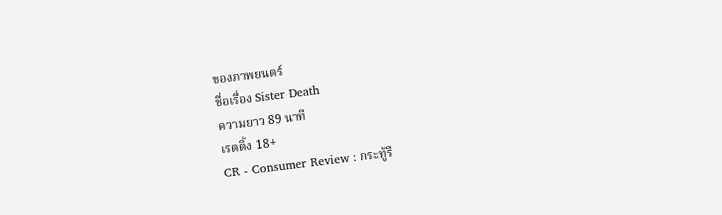ของภาพยนตร์
ชื่อเรื่อง Sister Death
ความยาว 89 นาที
เรตติ้ง 18+
CR - Consumer Review : กระทู้รี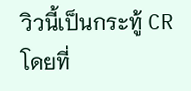วิวนี้เป็นกระทู้ CR โดยที่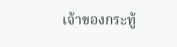เจ้าของกระทู้